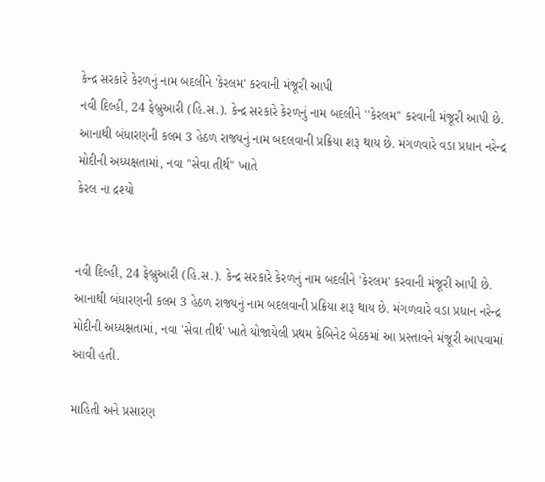કેન્દ્ર સરકારે કેરળનું નામ બદલીને 'કેરલમ' કરવાની મંજૂરી આપી
નવી દિલ્હી, 24 ફેબ્રુઆરી (હિ.સ.). કેન્દ્ર સરકારે કેરળનું નામ બદલીને ''કેરલમ'' કરવાની મંજૂરી આપી છે. આનાથી બંધારણની કલમ 3 હેઠળ રાજ્યનું નામ બદલવાની પ્રક્રિયા શરૂ થાય છે. મંગળવારે વડા પ્રધાન નરેન્દ્ર મોદીની અધ્યક્ષતામાં, નવા ''સેવા તીર્થ'' ખાતે
કેરલ ના દ્રશ્યો


નવી દિલ્હી, 24 ફેબ્રુઆરી (હિ.સ.). કેન્દ્ર સરકારે કેરળનું નામ બદલીને 'કેરલમ' કરવાની મંજૂરી આપી છે. આનાથી બંધારણની કલમ 3 હેઠળ રાજ્યનું નામ બદલવાની પ્રક્રિયા શરૂ થાય છે. મંગળવારે વડા પ્રધાન નરેન્દ્ર મોદીની અધ્યક્ષતામાં, નવા 'સેવા તીર્થ' ખાતે યોજાયેલી પ્રથમ કેબિનેટ બેઠકમાં આ પ્રસ્તાવને મંજૂરી આપવામાં આવી હતી.

માહિતી અને પ્રસારણ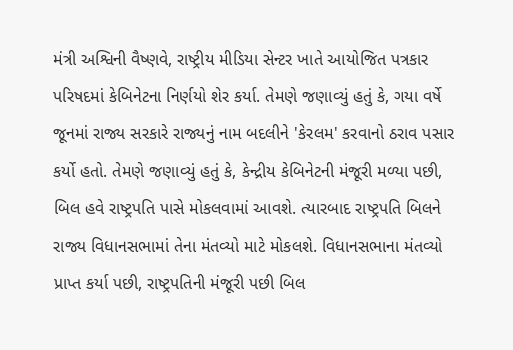મંત્રી અશ્વિની વૈષ્ણવે, રાષ્ટ્રીય મીડિયા સેન્ટર ખાતે આયોજિત પત્રકાર પરિષદમાં કેબિનેટના નિર્ણયો શેર કર્યા. તેમણે જણાવ્યું હતું કે, ગયા વર્ષે જૂનમાં રાજ્ય સરકારે રાજ્યનું નામ બદલીને 'કેરલમ' કરવાનો ઠરાવ પસાર કર્યો હતો. તેમણે જણાવ્યું હતું કે, કેન્દ્રીય કેબિનેટની મંજૂરી મળ્યા પછી, બિલ હવે રાષ્ટ્રપતિ પાસે મોકલવામાં આવશે. ત્યારબાદ રાષ્ટ્રપતિ બિલને રાજ્ય વિધાનસભામાં તેના મંતવ્યો માટે મોકલશે. વિધાનસભાના મંતવ્યો પ્રાપ્ત કર્યા પછી, રાષ્ટ્રપતિની મંજૂરી પછી બિલ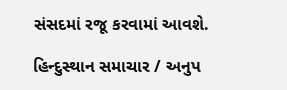સંસદમાં રજૂ કરવામાં આવશે.

હિન્દુસ્થાન સમાચાર / અનુપ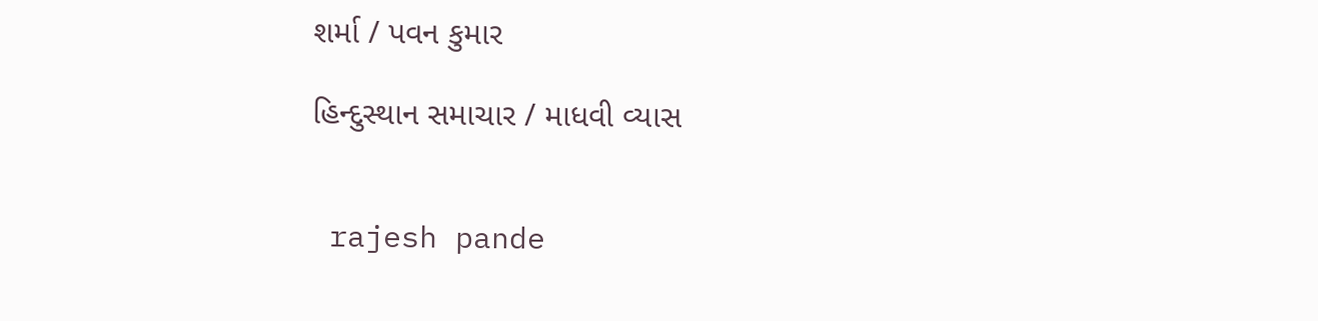શર્મા / પવન કુમાર

હિન્દુસ્થાન સમાચાર / માધવી વ્યાસ


 rajesh pande